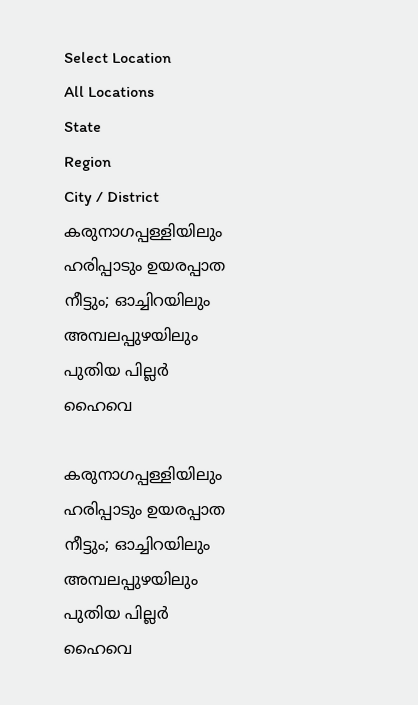Select Location
All Locations
State
Region
City / District
കരുനാഗപ്പള്ളിയിലും ഹരിപ്പാടും ഉയരപ്പാത നീട്ടും; ഓച്ചിറയിലും അമ്പലപ്പുഴയിലും പുതിയ പില്ലർ ഹൈവെ

കരുനാഗപ്പള്ളിയിലും ഹരിപ്പാടും ഉയരപ്പാത നീട്ടും; ഓച്ചിറയിലും അമ്പലപ്പുഴയിലും പുതിയ പില്ലർ ഹൈവെ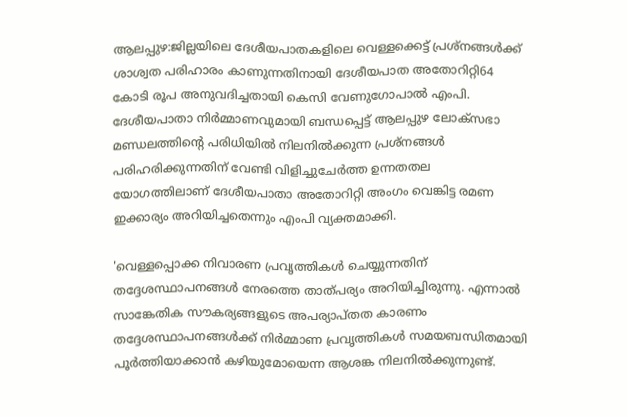ആലപ്പുഴ:ജില്ലയിലെ ദേശീയപാതകളിലെ വെള്ളക്കെട്ട് പ്രശ്നങ്ങൾക്ക് ശാശ്വത പരിഹാരം കാണുന്നതിനായി ദേശീയപാത അതോറിറ്റി64 കോടി രൂപ അനുവദിച്ചതായി കെസി വേണുഗോപാൽ എംപി. ദേശീയപാതാ നിര്‍മ്മാണവുമായി ബന്ധപ്പെട്ട് ആലപ്പുഴ ലോക്‌സഭാ മണ്ഡലത്തിന്റെ പരിധിയില്‍ നിലനില്‍ക്കുന്ന പ്രശ്‌നങ്ങള്‍ പരിഹരിക്കുന്നതിന് വേണ്ടി വിളിച്ചുചേര്‍ത്ത ഉന്നതതല യോഗത്തിലാണ് ദേശീയപാതാ അതോറിറ്റി അംഗം വെങ്കിട്ട രമണ ഇക്കാര്യം അറിയിച്ചതെന്നും എംപി വ്യക്തമാക്കി.

'വെള്ളപ്പൊക്ക നിവാരണ പ്രവൃത്തികള്‍ ചെയ്യുന്നതിന് തദ്ദേശസ്ഥാപനങ്ങള്‍ നേരത്തെ താത്പര്യം അറിയിച്ചിരുന്നു. എന്നാല്‍ സാങ്കേതിക സൗകര്യങ്ങളുടെ അപര്യാപ്തത കാരണം തദ്ദേശസ്ഥാപനങ്ങള്‍ക്ക് നിര്‍മ്മാണ പ്രവൃത്തികള്‍ സമയബന്ധിതമായി പൂര്‍ത്തിയാക്കാന്‍ കഴിയുമോയെന്ന ആശങ്ക നിലനില്‍ക്കുന്നുണ്ട്.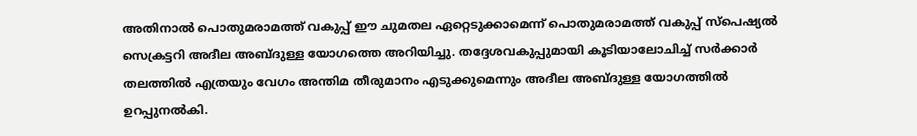അതിനാല്‍ പൊതുമരാമത്ത് വകുപ്പ് ഈ ചുമതല ഏറ്റെടുക്കാമെന്ന് പൊതുമരാമത്ത് വകുപ്പ് സ്പെഷ്യല്‍ സെക്രട്ടറി അദീല അബ്ദുള്ള യോഗത്തെ അറിയിച്ചു. തദ്ദേശവകുപ്പുമായി കൂടിയാലോചിച്ച് സര്‍ക്കാര്‍ തലത്തില്‍ എത്രയും വേഗം അന്തിമ തീരുമാനം എടുക്കുമെന്നും അദീല അബ്ദുള്ള യോഗത്തില്‍ ഉറപ്പുനല്‍കി.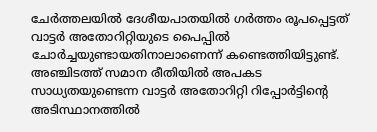ചേര്‍ത്തലയില്‍ ദേശീയപാതയില്‍ ഗര്‍ത്തം രൂപപ്പെട്ടത് വാട്ടര്‍ അതോറിറ്റിയുടെ പൈപ്പില്‍ ചോര്‍ച്ചയുണ്ടായതിനാലാണെന്ന് കണ്ടെത്തിയിട്ടുണ്ട്. അഞ്ചിടത്ത് സമാന രീതിയില്‍ അപകട സാധ്യതയുണ്ടെന്ന വാട്ടര്‍ അതോറിറ്റി റിപ്പോര്‍ട്ടിന്റെ അടിസ്ഥാനത്തില്‍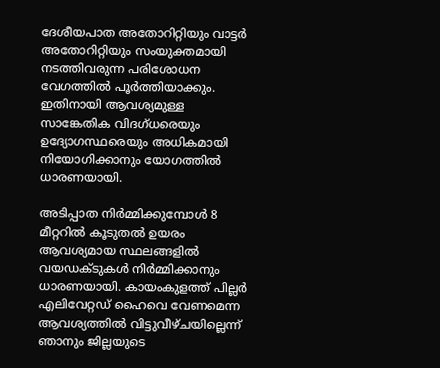ദേശീയപാത അതോറിറ്റിയും വാട്ടര്‍ അതോറിറ്റിയും സംയുക്തമായി നടത്തിവരുന്ന പരിശോധന വേഗത്തില്‍ പൂര്‍ത്തിയാക്കും. ഇതിനായി ആവശ്യമുള്ള സാങ്കേതിക വിദഗ്ധരെയും ഉദ്യോഗസ്ഥരെയും അധികമായി നിയോഗിക്കാനും യോഗത്തില്‍ ധാരണയായി.

അടിപ്പാത നിര്‍മ്മിക്കുമ്പോള്‍ 8 മീറ്ററില്‍ കൂടുതല്‍ ഉയരം ആവശ്യമായ സ്ഥലങ്ങളില്‍ വയഡക്ടുകള്‍ നിര്‍മ്മിക്കാനും ധാരണയായി. കായംകുളത്ത് പില്ലര്‍ എലിവേറ്റഡ് ഹൈവെ വേണമെന്ന ആവശ്യത്തില്‍ വിട്ടുവീഴ്ചയില്ലെന്ന് ഞാനും ജില്ലയുടെ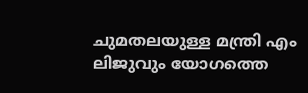ചുമതലയുള്ള മന്ത്രി എം ലിജുവും യോഗത്തെ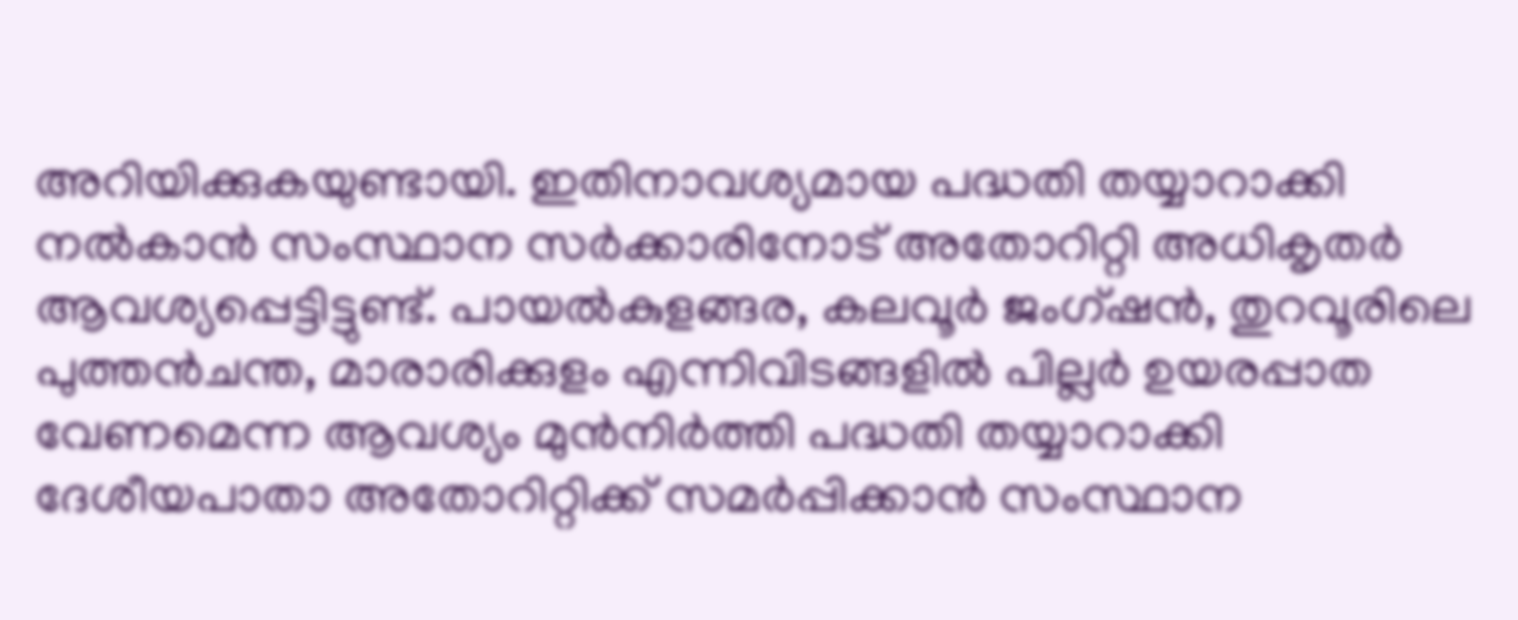അറിയിക്കുകയുണ്ടായി. ഇതിനാവശ്യമായ പദ്ധതി തയ്യാറാക്കി നൽകാൻ സംസ്ഥാന സർക്കാരിനോട് അതോറിറ്റി അധികൃതർ ആവശ്യപ്പെട്ടിട്ടുണ്ട്. പായല്‍കുളങ്ങര, കലവൂര്‍ ജംഗ്ഷന്‍, തുറവൂരിലെ പുത്തന്‍ചന്ത, മാരാരിക്കുളം എന്നിവിടങ്ങളില്‍ പില്ലര്‍ ഉയരപ്പാത വേണമെന്ന ആവശ്യം മുന്‍നിര്‍ത്തി പദ്ധതി തയ്യാറാക്കി ദേശീയപാതാ അതോറിറ്റിക്ക് സമർപ്പിക്കാൻ സംസ്ഥാന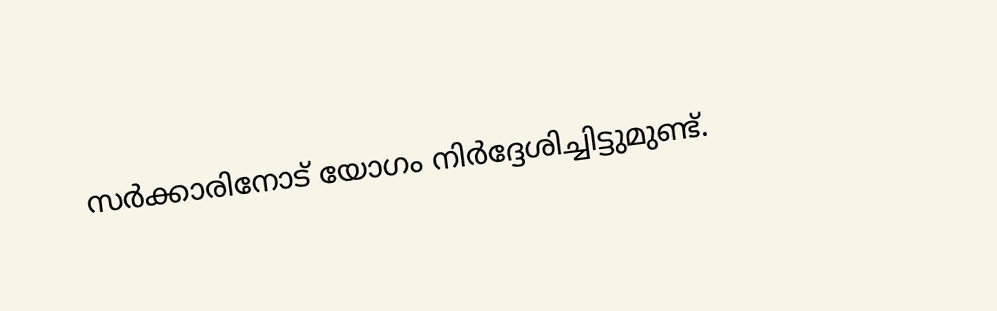സര്‍ക്കാരിനോട് യോഗം നിര്‍ദ്ദേശിച്ചിട്ടുമുണ്ട്.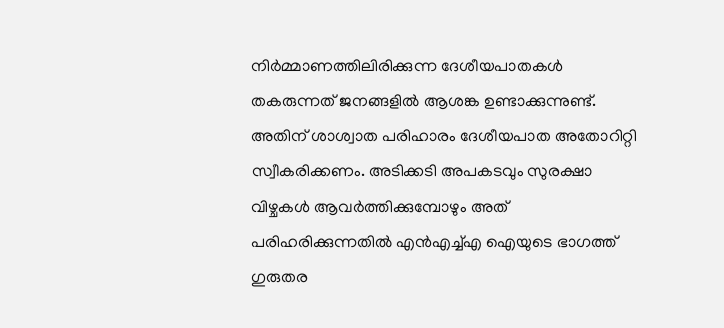നിര്‍മ്മാണത്തിലിരിക്കുന്ന ദേശീയപാതകള്‍ തകരുന്നത് ജനങ്ങളില്‍ ആശങ്ക ഉണ്ടാക്കുന്നുണ്ട്. അതിന് ശാശ്വാത പരിഹാരം ദേശീയപാത അതോറിറ്റി സ്വീകരിക്കണം. അടിക്കടി അപകടവും സുരക്ഷാ വിഴ്ചകള്‍ ആവര്‍ത്തിക്കുമ്പോഴും അത് പരിഹരിക്കുന്നതില്‍ എന്‍എച്ച്എ ഐയുടെ ഭാഗത്ത് ഗുരുതര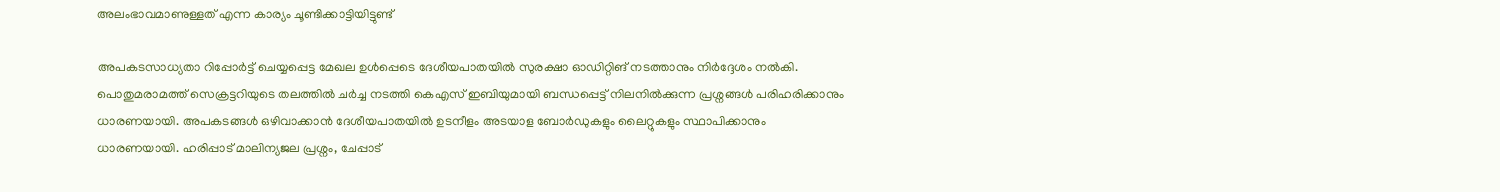അലംഭാവമാണുള്ളത് എന്ന കാര്യം ചൂണ്ടിക്കാട്ടിയിട്ടുണ്ട്

അപകടസാധ്യതാ റിപ്പോര്‍ട്ട് ചെയ്യപ്പെട്ട മേഖല ഉള്‍പ്പെടെ ദേശീയപാതയില്‍ സുരക്ഷാ ഓഡിറ്റിങ് നടത്താനും നിര്‍ദ്ദേശം നല്‍കി. പൊതുമരാമത്ത് സെക്രട്ടറിയുടെ തലത്തില്‍ ചര്‍ച്ച നടത്തി കെഎസ് ഇബിയുമായി ബന്ധപ്പെട്ട് നിലനില്‍ക്കുന്ന പ്രശ്നങ്ങള്‍ പരിഹരിക്കാനും ധാരണയായി. അപകടങ്ങള്‍ ഒഴിവാക്കാന്‍ ദേശീയപാതയില്‍ ഉടനീളം അടയാള ബോര്‍ഡുകളും ലൈറ്റുകളും സ്ഥാപിക്കാനും ധാരണയായി. ഹരിപ്പാട് മാലിന്യജല പ്രശ്നം, ചേപ്പാട്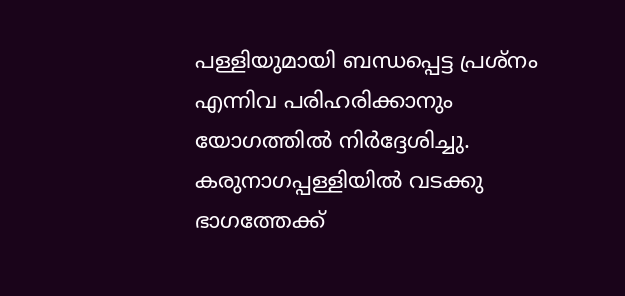പള്ളിയുമായി ബന്ധപ്പെട്ട പ്രശ്നം എന്നിവ പരിഹരിക്കാനും യോഗത്തില്‍ നിര്‍ദ്ദേശിച്ചു. കരുനാഗപ്പള്ളിയിൽ വടക്കു ഭാഗത്തേക്ക്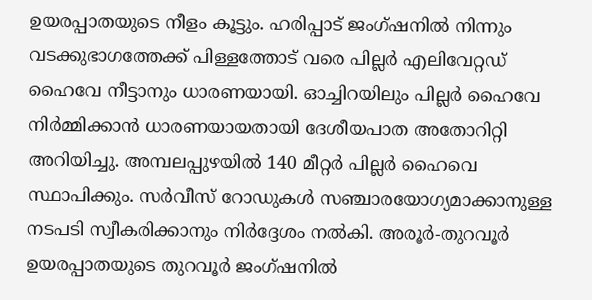ഉയരപ്പാതയുടെ നീളം കൂട്ടും. ഹരിപ്പാട് ജംഗ്ഷനില്‍ നിന്നും വടക്കുഭാഗത്തേക്ക് പിള്ളത്തോട് വരെ പില്ലര്‍ എലിവേറ്റഡ് ഹൈവേ നീട്ടാനും ധാരണയായി. ഓച്ചിറയിലും പില്ലർ ഹൈവേ നിർമ്മിക്കാൻ ധാരണയായതായി ദേശീയപാത അതോറിറ്റി അറിയിച്ചു. അമ്പലപ്പുഴയില്‍ 140 മീറ്റര്‍ പില്ലര്‍ ഹൈവെ സ്ഥാപിക്കും. സര്‍വീസ് റോഡുകള്‍ സഞ്ചാരയോഗ്യമാക്കാനുള്ള നടപടി സ്വീകരിക്കാനും നിര്‍ദ്ദേശം നല്‍കി. അരൂര്‍-തുറവൂര്‍ ഉയരപ്പാതയുടെ തുറവൂര്‍ ജംഗ്ഷനില്‍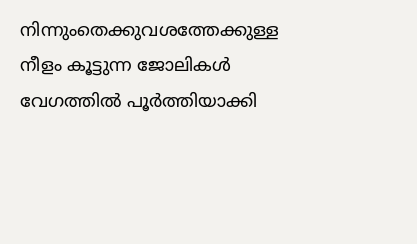നിന്നുംതെക്കുവശത്തേക്കുള്ള നീളം കൂട്ടുന്ന ജോലികള്‍ വേഗത്തില്‍ പൂര്‍ത്തിയാക്കി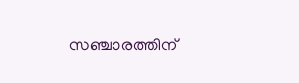സഞ്ചാരത്തിന്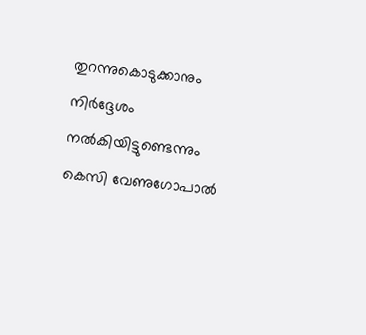തുറന്നുകൊടുക്കാനും നിര്‍ദ്ദേശം നല്‍കിയിട്ടുണ്ടെന്നും കെസി വേണുഗോപാൽ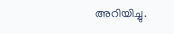അറിയിച്ചു.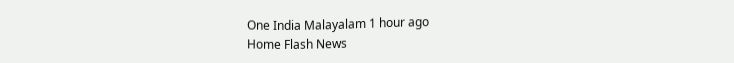One India Malayalam 1 hour ago
Home Flash News